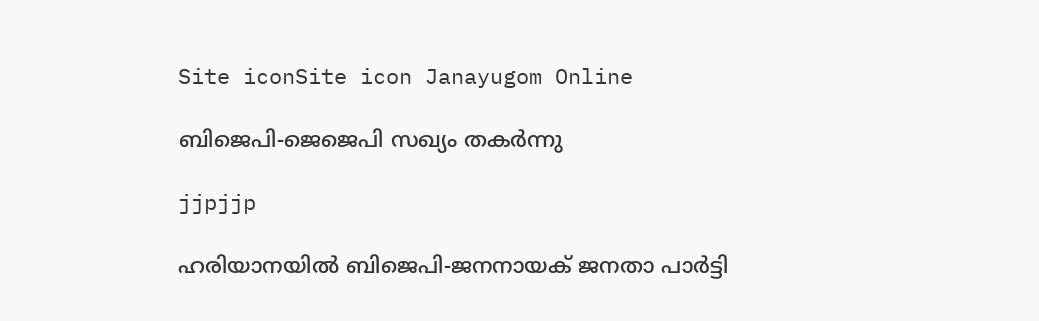Site iconSite icon Janayugom Online

ബിജെപി-ജെജെപി സഖ്യം തകര്‍ന്നു

jjpjjp

ഹരിയാനയില്‍ ബിജെപി-ജനനായക് ജനതാ പാര്‍ട്ടി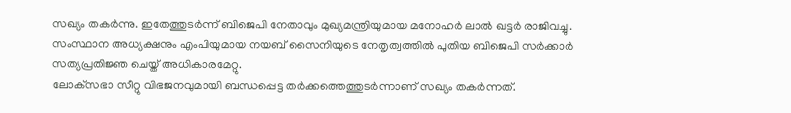സഖ്യം തകർന്നു. ഇതേത്തുടർന്ന് ബിജെപി നേതാവും മുഖ്യമന്ത്രിയുമായ മനോഹര്‍ ലാല്‍ ഖട്ടര്‍ രാജിവച്ചു. സംസ്ഥാന അധ്യക്ഷനും എംപിയുമായ നയബ് സൈനിയുടെ നേതൃത്വത്തില്‍ പുതിയ ബിജെപി സർക്കാർ സത്യപ്രതിജ്ഞ ചെയ്ത് അധികാരമേറ്റു.
ലോക‌്സഭാ സീറ്റു വിഭജനവുമായി ബന്ധപ്പെട്ട തർക്കത്തെത്തുടർന്നാണ് സഖ്യം തകർന്നത്.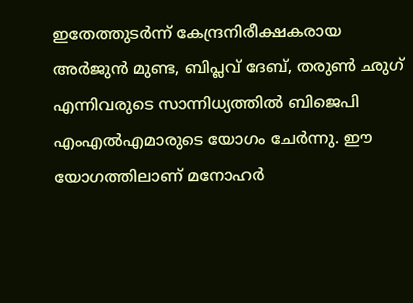ഇതേത്തുടർന്ന് കേന്ദ്രനിരീക്ഷകരായ അർജുൻ മുണ്ട, ബിപ്ലവ് ദേബ്, തരുണ്‍ ഛുഗ് എന്നിവരുടെ സാന്നിധ്യത്തില്‍ ബിജെപി എംഎല്‍എമാരുടെ യോഗം ചേർന്നു. ഈ യോഗത്തിലാണ് മനോഹർ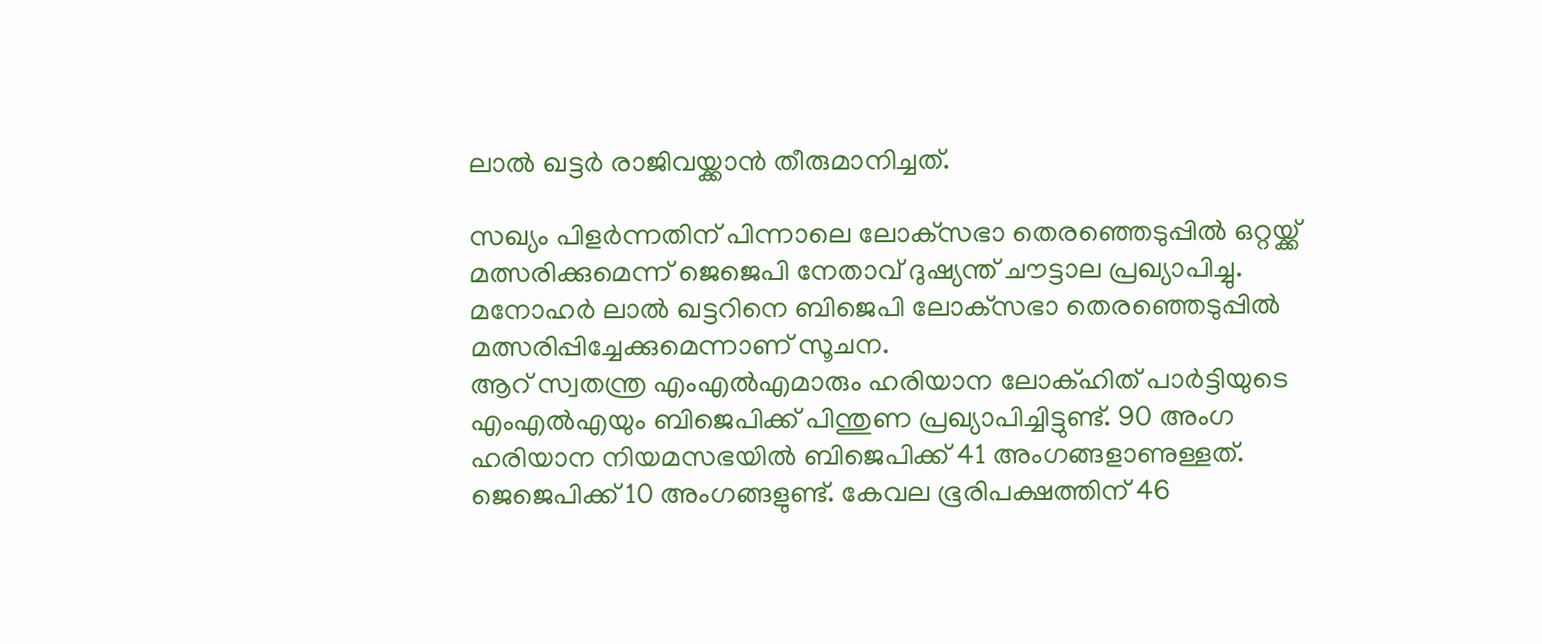ലാല്‍ ഖട്ടർ രാജിവയ്ക്കാൻ തീരുമാനിച്ചത്.

സഖ്യം പിളർന്നതിന് പിന്നാലെ ലോ‌ക‌്സഭാ തെരഞ്ഞെടുപ്പില്‍ ഒറ്റയ്ക്ക് മത്സരിക്കുമെന്ന് ജെജെപി നേതാവ് ദുഷ്യന്ത് ചൗട്ടാല പ്രഖ്യാപിച്ചു. മനോഹർ ലാല്‍ ഖട്ടറിനെ ബിജെപി ലോക്‌സഭാ തെരഞ്ഞെടുപ്പില്‍ മത്സരിപ്പിച്ചേക്കുമെന്നാണ് സൂചന.
ആറ് സ്വതന്ത്ര എംഎല്‍എമാരും ഹരിയാന ലോക്ഹിത് പാർട്ടിയുടെ എംഎല്‍എയും ബിജെപിക്ക് പിന്തുണ പ്രഖ്യാപിച്ചിട്ടുണ്ട്. 90 അംഗ ഹരിയാന നിയമസഭയില്‍ ബിജെപിക്ക് 41 അംഗങ്ങളാണുള്ളത്. ജെജെപിക്ക് 10 അംഗങ്ങളുണ്ട്. കേവല ഭൂരിപക്ഷത്തിന് 46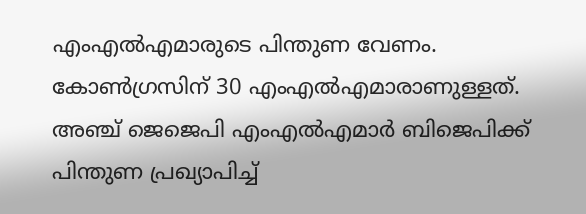എംഎല്‍എമാരുടെ പിന്തുണ വേണം. കോണ്‍ഗ്രസിന് 30 എംഎല്‍എമാരാണുള്ളത്. അഞ്ച് ജെജെപി എംഎല്‍എമാർ ബിജെപിക്ക് പിന്തുണ പ്രഖ്യാപിച്ച്‌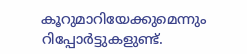കൂറുമാറിയേക്കുമെന്നും റിപ്പോർട്ടുകളുണ്ട്.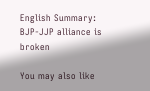English Summary: BJP-JJP alliance is broken

You may also like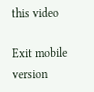this video

Exit mobile version